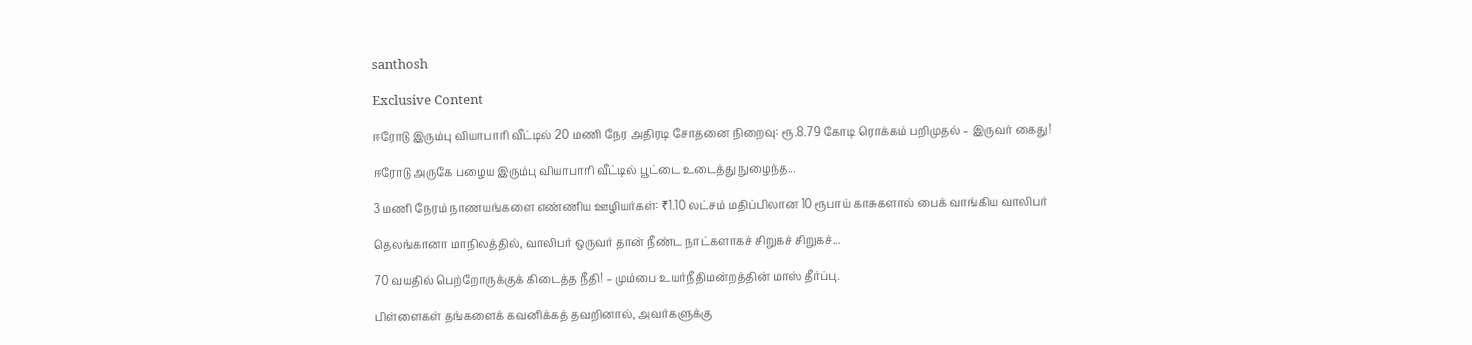santhosh

Exclusive Content

ஈரோடு இரும்பு வியாபாரி வீட்டில் 20 மணி நேர அதிரடி சோதனை நிறைவு: ரூ.8.79 கோடி ரொக்கம் பறிமுதல் – இருவர் கைது!

ஈரோடு அருகே பழைய இரும்பு வியாபாரி வீட்டில் பூட்டை உடைத்து நுழைந்த...

3 மணி நேரம் நாணயங்களை எண்ணிய ஊழியர்கள்: ₹1.10 லட்சம் மதிப்பிலான 10 ரூபாய் காசுகளால் பைக் வாங்கிய வாலிபர்

தெலங்கானா மாநிலத்தில், வாலிபர் ஒருவர் தான் நீண்ட நாட்களாகச் சிறுகச் சிறுகச்...

70 வயதில் பெற்றோருக்குக் கிடைத்த நீதி! – மும்பை உயர்நீதிமன்றத்தின் மாஸ் தீர்ப்பு.

பிள்ளைகள் தங்களைக் கவனிக்கத் தவறினால், அவர்களுக்கு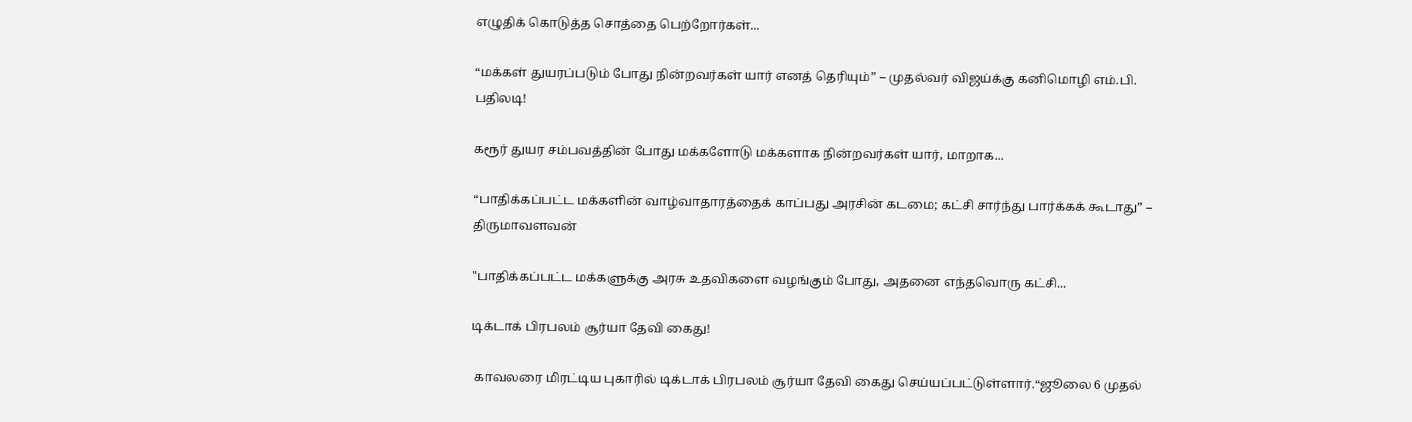எழுதிக் கொடுத்த சொத்தை பெற்றோர்கள்...

“மக்கள் துயரப்படும் போது நின்றவர்கள் யார் எனத் தெரியும்” – முதல்வர் விஜய்க்கு கனிமொழி எம்.பி. பதிலடி!

கரூர் துயர சம்பவத்தின் போது மக்களோடு மக்களாக நின்றவர்கள் யார், மாறாக...

“பாதிக்கப்பட்ட மக்களின் வாழ்வாதாரத்தைக் காப்பது அரசின் கடமை; கட்சி சார்ந்து பார்க்கக் கூடாது” –  திருமாவளவன்

"பாதிக்கப்பட்ட மக்களுக்கு அரசு உதவிகளை வழங்கும் போது, அதனை எந்தவொரு கட்சி...

டிக்டாக் பிரபலம் சூர்யா தேவி கைது!

 காவலரை மிரட்டிய புகாரில் டிக்டாக் பிரபலம் சூர்யா தேவி கைது செய்யப்பட்டுள்ளார்.“ஜூலை 6 முதல்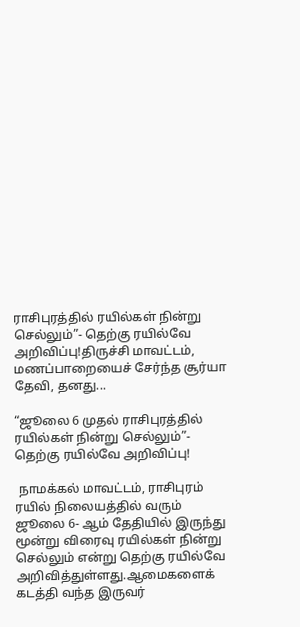ராசிபுரத்தில் ரயில்கள் நின்று செல்லும்”- தெற்கு ரயில்வே அறிவிப்பு!திருச்சி மாவட்டம், மணப்பாறையைச் சேர்ந்த சூர்யா தேவி, தனது...

“ஜூலை 6 முதல் ராசிபுரத்தில் ரயில்கள் நின்று செல்லும்”- தெற்கு ரயில்வே அறிவிப்பு!

 நாமக்கல் மாவட்டம், ராசிபுரம் ரயில் நிலையத்தில் வரும் ஜூலை 6- ஆம் தேதியில் இருந்து மூன்று விரைவு ரயில்கள் நின்று செல்லும் என்று தெற்கு ரயில்வே அறிவித்துள்ளது.ஆமைகளைக் கடத்தி வந்த இருவர்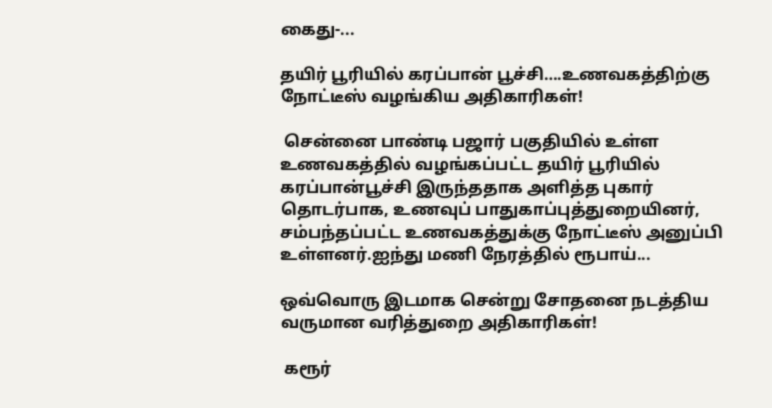கைது-...

தயிர் பூரியில் கரப்பான் பூச்சி….உணவகத்திற்கு நோட்டீஸ் வழங்கிய அதிகாரிகள்!

 சென்னை பாண்டி பஜார் பகுதியில் உள்ள உணவகத்தில் வழங்கப்பட்ட தயிர் பூரியில் கரப்பான்பூச்சி இருந்ததாக அளித்த புகார் தொடர்பாக, உணவுப் பாதுகாப்புத்துறையினர், சம்பந்தப்பட்ட உணவகத்துக்கு நோட்டீஸ் அனுப்பி உள்ளனர்.ஐந்து மணி நேரத்தில் ரூபாய்...

ஒவ்வொரு இடமாக சென்று சோதனை நடத்திய வருமான வரித்துறை அதிகாரிகள்!

 கரூர்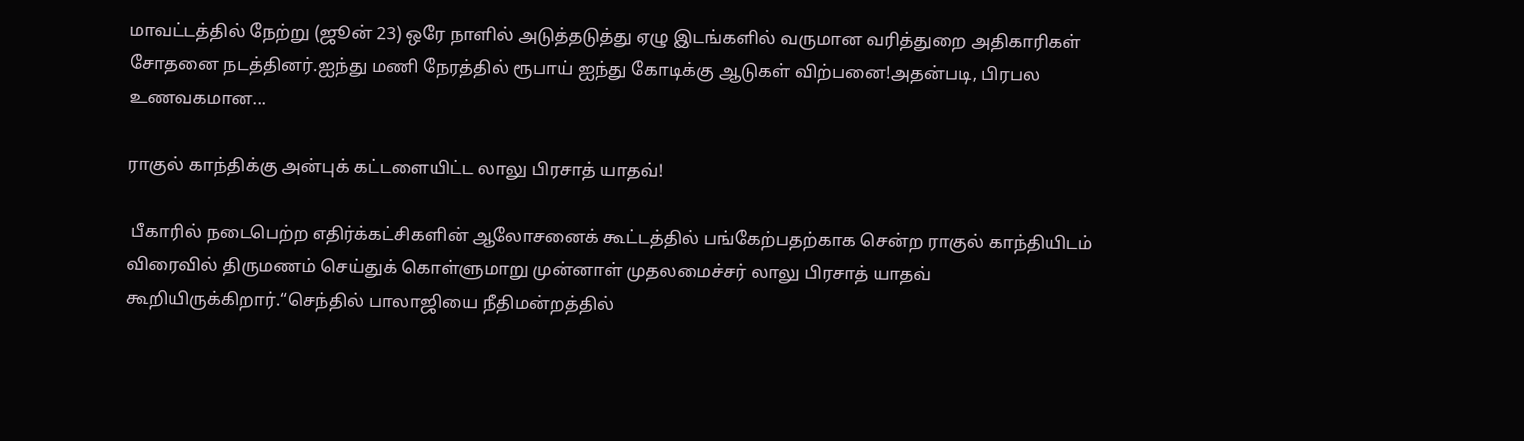மாவட்டத்தில் நேற்று (ஜூன் 23) ஒரே நாளில் அடுத்தடுத்து ஏழு இடங்களில் வருமான வரித்துறை அதிகாரிகள் சோதனை நடத்தினர்.ஐந்து மணி நேரத்தில் ரூபாய் ஐந்து கோடிக்கு ஆடுகள் விற்பனை!அதன்படி, பிரபல உணவகமான...

ராகுல் காந்திக்கு அன்புக் கட்டளையிட்ட லாலு பிரசாத் யாதவ்!

 பீகாரில் நடைபெற்ற எதிர்க்கட்சிகளின் ஆலோசனைக் கூட்டத்தில் பங்கேற்பதற்காக சென்ற ராகுல் காந்தியிடம் விரைவில் திருமணம் செய்துக் கொள்ளுமாறு முன்னாள் முதலமைச்சர் லாலு பிரசாத் யாதவ் கூறியிருக்கிறார்.“செந்தில் பாலாஜியை நீதிமன்றத்தில்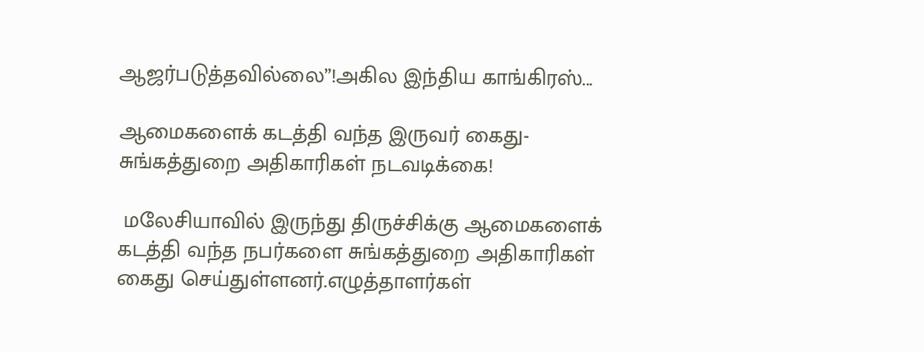ஆஜர்படுத்தவில்லை”!அகில இந்திய காங்கிரஸ்...

ஆமைகளைக் கடத்தி வந்த இருவர் கைது- சுங்கத்துறை அதிகாரிகள் நடவடிக்கை!

 மலேசியாவில் இருந்து திருச்சிக்கு ஆமைகளைக் கடத்தி வந்த நபர்களை சுங்கத்துறை அதிகாரிகள் கைது செய்துள்ளனர்.எழுத்தாளர்கள்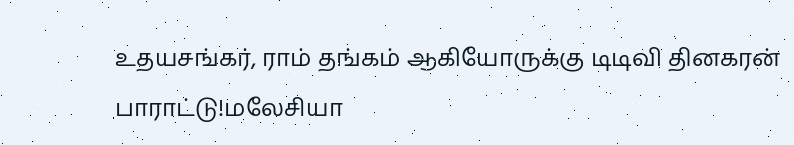உதயசங்கர், ராம் தங்கம் ஆகியோருக்கு டிடிவி தினகரன் பாராட்டு!மலேசியா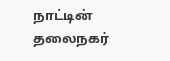நாட்டின் தலைநகர்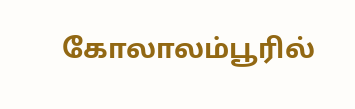கோலாலம்பூரில்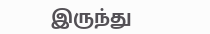இருந்து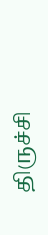திருச்சி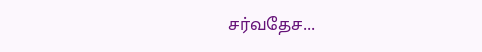சர்வதேச...